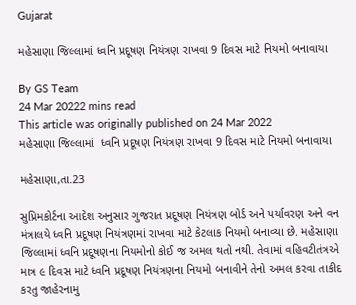Gujarat

મહેસાણા જિલ્લામાં ધ્વનિ પ્રદૂષણ નિયંત્રણ રાખવા 9 દિવસ માટે નિયમો બનાવાયા

By GS Team
24 Mar 20222 mins read
This article was originally published on 24 Mar 2022
મહેસાણા જિલ્લામાં  ધ્વનિ પ્રદૂષણ નિયંત્રણ રાખવા 9 દિવસ માટે નિયમો બનાવાયા

મહેસાણા,તા.23

સુપ્રિમકોર્ટના આદેશ અનુસાર ગુજરાત પ્રદૂષણ નિયંત્રણ બોર્ડ અને પર્યાવરણ અને વન મંત્રાલયે ધ્વનિ પ્રદૂષણ નિયંત્રણમાં રાખવા માટે કેટલાક નિયમો બનાવ્યા છે. મહેસાણા જિલ્લામાં ધ્વનિ પ્રદૂષણના નિયમોનો કોઈ જ અમલ થતો નથી. તેવામાં વહિવટીતંત્રએ માત્ર ૯ દિવસ માટે ધ્વનિ પ્રદૂષણ નિયંત્રણના નિયમો બનાવીને તેનો અમલ કરવા તાકીદ કરતુ જાહેરનામુ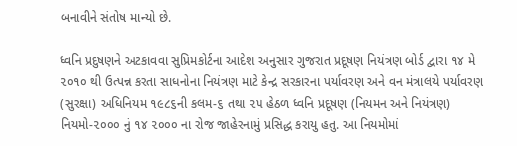બનાવીને સંતોષ માન્યો છે.

ધ્વનિ પ્રદુષણને અટકાવવા સુપ્રિમકોર્ટના આદેશ અનુસાર ગુજરાત પ્રદૂષણ નિયંત્રણ બોર્ડ દ્વારા ૧૪ મે ૨૦૧૦ થી ઉત્પન્ન કરતા સાધનોના નિયંત્રણ માટે કેન્દ્ર સરકારના પર્યાવરણ અને વન મંત્રાલયે પર્યાવરણ (સુરક્ષા) અધિનિયમ ૧૯૮૬ની કલમ-૬ તથા ૨૫ હેઠળ ધ્વનિ પ્રદૂષણ (નિયમન અને નિયંત્રણ) નિયમો-૨૦૦૦ નું ૧૪ ૨૦૦૦ ના રોજ જાહેરનામું પ્રસિદ્ધ કરાયુ હતુ. આ નિયમોમાં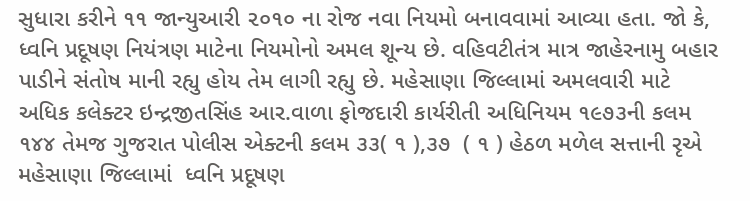સુધારા કરીને ૧૧ જાન્યુઆરી ૨૦૧૦ ના રોજ નવા નિયમો બનાવવામાં આવ્યા હતા. જો કે, ધ્વનિ પ્રદૂષણ નિયંત્રણ માટેના નિયમોનો અમલ શૂન્ય છે. વહિવટીતંત્ર માત્ર જાહેરનામુ બહાર પાડીને સંતોષ માની રહ્યુ હોય તેમ લાગી રહ્યુ છે. મહેસાણા જિલ્લામાં અમલવારી માટે અધિક કલેક્ટર ઇન્દ્રજીતસિંહ આર.વાળા ફોજદારી કાર્યરીતી અધિનિયમ ૧૯૭૩ની કલમ ૧૪૪ તેમજ ગુજરાત પોલીસ એક્ટની કલમ ૩૩( ૧ ),૩૭  ( ૧ ) હેઠળ મળેલ સત્તાની રૃએ મહેસાણા જિલ્લામાં  ધ્વનિ પ્રદૂષણ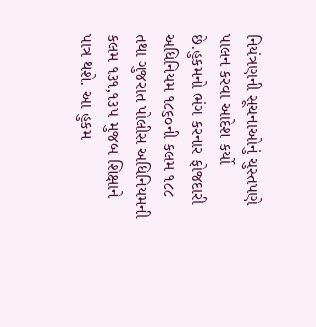નિયંત્રણની સૂચનાઓનું ચુસ્તપણે પાલન કરવા આદેશ કર્યો છે.હુકમનો ભંગ કરનાર ફોજદારી અધિનિયમ ૧૮૬૦ની કલમ ૧૮૮  તથા ગુજરાત પોલીસ અધિનિયમની કલમ ૧૩૧,૧૩૫ મુજબ શિક્ષાને પાત્ર થશે. આ હુકમ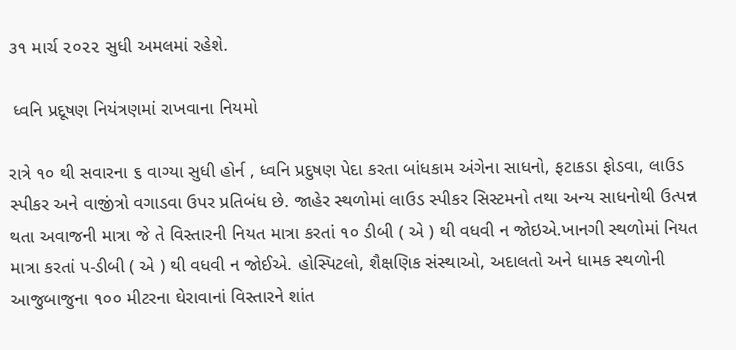૩૧ માર્ચ ૨૦૨૨ સુધી અમલમાં રહેશે.

 ધ્વનિ પ્રદૂષણ નિયંત્રણમાં રાખવાના નિયમો

રાત્રે ૧૦ થી સવારના ૬ વાગ્યા સુધી હોર્ન , ધ્વનિ પ્રદુષણ પેદા કરતા બાંધકામ અંગેના સાધનો, ફટાકડા ફોડવા, લાઉડ સ્પીકર અને વાજીંત્રો વગાડવા ઉપર પ્રતિબંધ છે. જાહેર સ્થળોમાં લાઉડ સ્પીકર સિસ્ટમનો તથા અન્ય સાધનોથી ઉત્પન્ન થતા અવાજની માત્રા જે તે વિસ્તારની નિયત માત્રા કરતાં ૧૦ ડીબી ( એ ) થી વધવી ન જોઇએ.ખાનગી સ્થળોમાં નિયત માત્રા કરતાં પ-ડીબી ( એ ) થી વધવી ન જોઈએ. હોસ્પિટલો, શૈક્ષણિક સંસ્થાઓ, અદાલતો અને ધામક સ્થળોની આજુબાજુના ૧૦૦ મીટરના ઘેરાવાનાં વિસ્તારને શાંત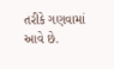તરીકે ગણવામાં આવે છે.